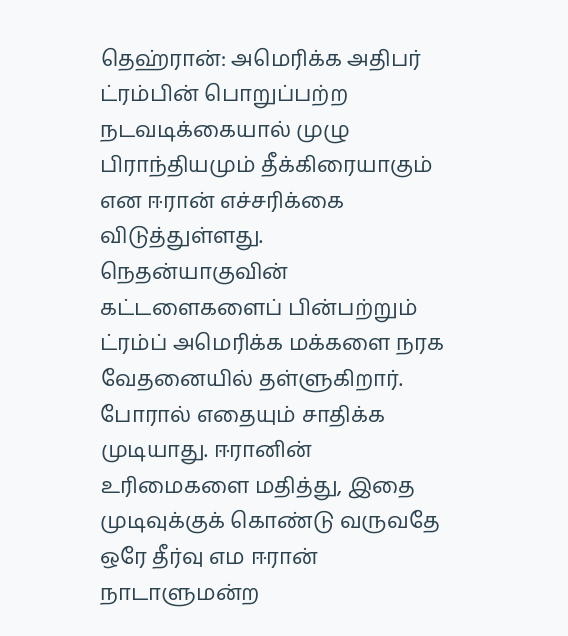தெஹ்ரான்: அமெரிக்க அதிபர் ட்ரம்பின் பொறுப்பற்ற நடவடிக்கையால் முழு பிராந்தியமும் தீக்கிரையாகும் என ஈரான் எச்சரிக்கை விடுத்துள்ளது. நெதன்யாகுவின் கட்டளைகளைப் பின்பற்றும் ட்ரம்ப் அமெரிக்க மக்களை நரக வேதனையில் தள்ளுகிறார். போரால் எதையும் சாதிக்க முடியாது. ஈரானின் உரிமைகளை மதித்து, இதை முடிவுக்குக் கொண்டு வருவதே ஒரே தீர்வு எம ஈரான் நாடாளுமன்ற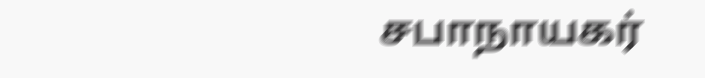சபாநாயகர்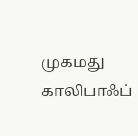முகமது காலிபாஃப்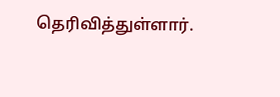தெரிவித்துள்ளார்.